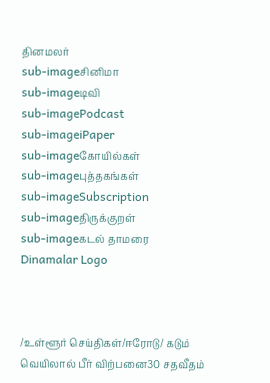தினமலர்
sub-imageசினிமா
sub-imageடிவி
sub-imagePodcast
sub-imageiPaper
sub-imageகோயில்கள்
sub-imageபுத்தகங்கள்
sub-imageSubscription
sub-imageதிருக்குறள்
sub-imageகடல் தாமரை
Dinamalar Logo



/உள்ளூர் செய்திகள்/ஈரோடு/ கடும் வெயிலால் பீர் விற்பனை30 சதவீதம்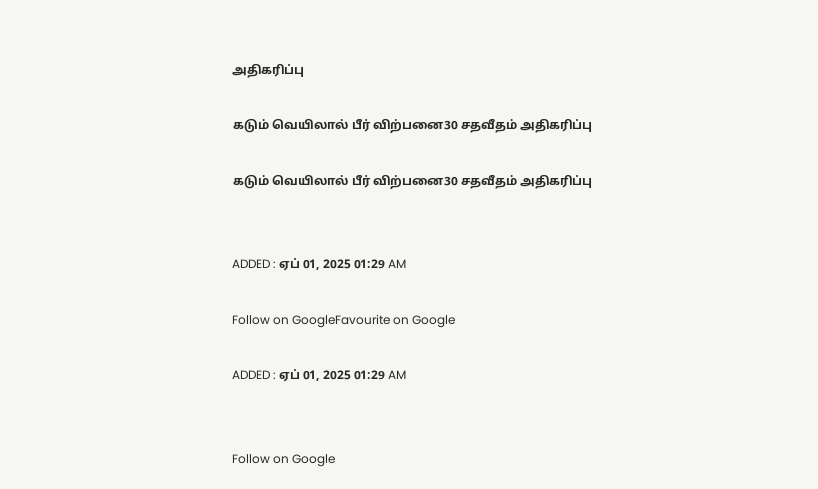அதிகரிப்பு

கடும் வெயிலால் பீர் விற்பனை30 சதவீதம் அதிகரிப்பு

கடும் வெயிலால் பீர் விற்பனை30 சதவீதம் அதிகரிப்பு


ADDED : ஏப் 01, 2025 01:29 AM

Follow on GoogleFavourite on Google

ADDED : ஏப் 01, 2025 01:29 AM


Follow on Google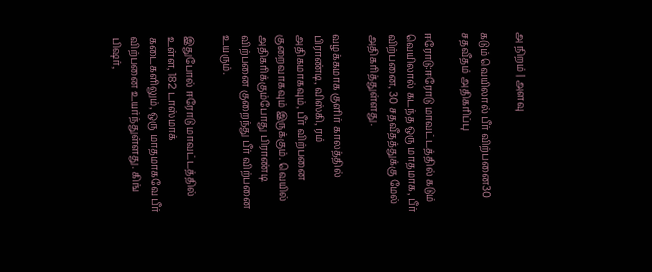அ நிறம் | அளவு

கடும் வெயிலால் பீர் விற்பனை30 சதவீதம் அதிகரிப்பு

ஈரோடு:ஈரோடு மாவட்டத்தில் கடும் வெயிலால் கடந்த ஒரு மாதமாக, பீர் விற்பனை, 30 சதவீதத்துக்கு மேல் அதிகரித்துள்ளது.

வழக்கமாக குளிர் காலத்தில் பிராண்டி, விஸ்கி, ரம் அதிகமாகவும், பீர் விற்பனை குறைவாகவும் இருக்கும். வெயில் அதிகரிக்கும்போது பிராண்டி விற்பனை குறைந்து பீர் விற்பனை உயரும்.

இதுபோல் ஈரோடு மாவட்டத்தில் உள்ள, 182 டாஸ்மாக் கடைகளிலும், ஒரு மாதமாகவே பீர் விற்பனை உயர்ந்துள்ளது. கிங் பிஷர்,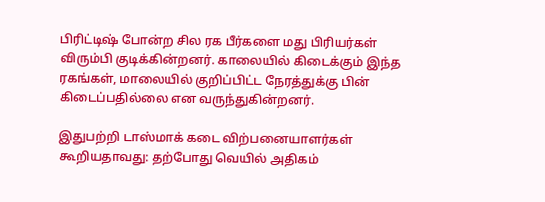பிரிட்டிஷ் போன்ற சில ரக பீர்களை மது பிரியர்கள் விரும்பி குடிக்கின்றனர். காலையில் கிடைக்கும் இந்த ரகங்கள், மாலையில் குறிப்பிட்ட நேரத்துக்கு பின் கிடைப்பதில்லை என வருந்துகின்றனர்.

இதுபற்றி டாஸ்மாக் கடை விற்பனையாளர்கள் கூறியதாவது: தற்போது வெயில் அதிகம்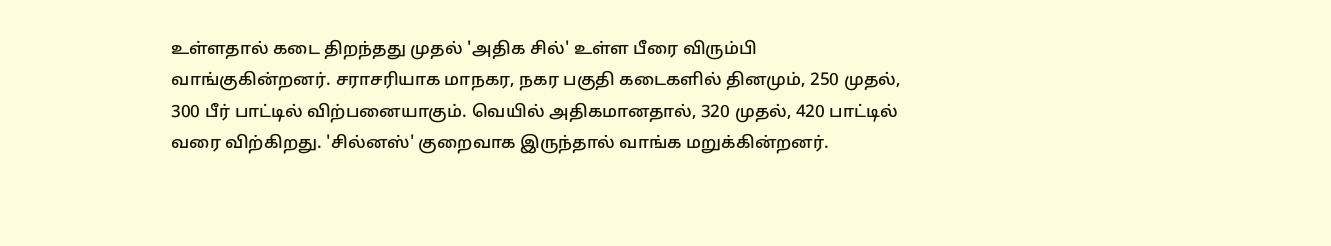உள்ளதால் கடை திறந்தது முதல் 'அதிக சில்' உள்ள பீரை விரும்பி வாங்குகின்றனர். சராசரியாக மாநகர, நகர பகுதி கடைகளில் தினமும், 250 முதல், 300 பீர் பாட்டில் விற்பனையாகும். வெயில் அதிகமானதால், 320 முதல், 420 பாட்டில் வரை விற்கிறது. 'சில்னஸ்' குறைவாக இருந்தால் வாங்க மறுக்கின்றனர்.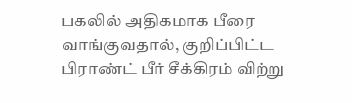பகலில் அதிகமாக பீரை வாங்குவதால், குறிப்பிட்ட பிராண்ட் பீர் சீக்கிரம் விற்று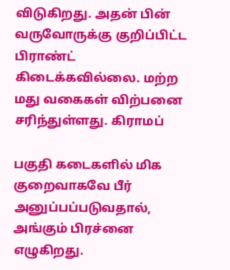விடுகிறது. அதன் பின் வருவோருக்கு குறிப்பிட்ட பிராண்ட் கிடைக்கவில்லை. மற்ற மது வகைகள் விற்பனை சரிந்துள்ளது. கிராமப்

பகுதி கடைகளில் மிக குறைவாகவே பீர் அனுப்பப்படுவதால், அங்கும் பிரச்னை எழுகிறது.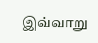இவ்வாறு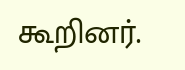கூறினர்.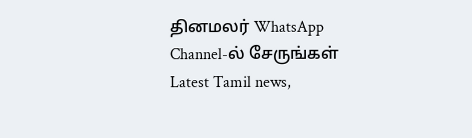தினமலர் WhatsApp Channel-ல் சேருங்கள்
Latest Tamil news,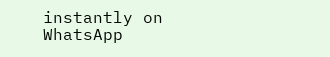instantly on WhatsApp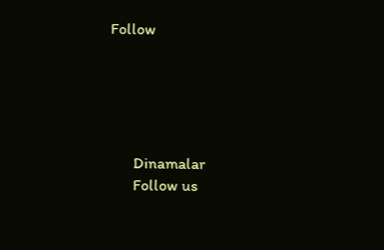Follow





      Dinamalar
      Follow us